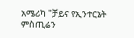አሜሪካ "ቻይና የኢንተርኔት ምስጢሬን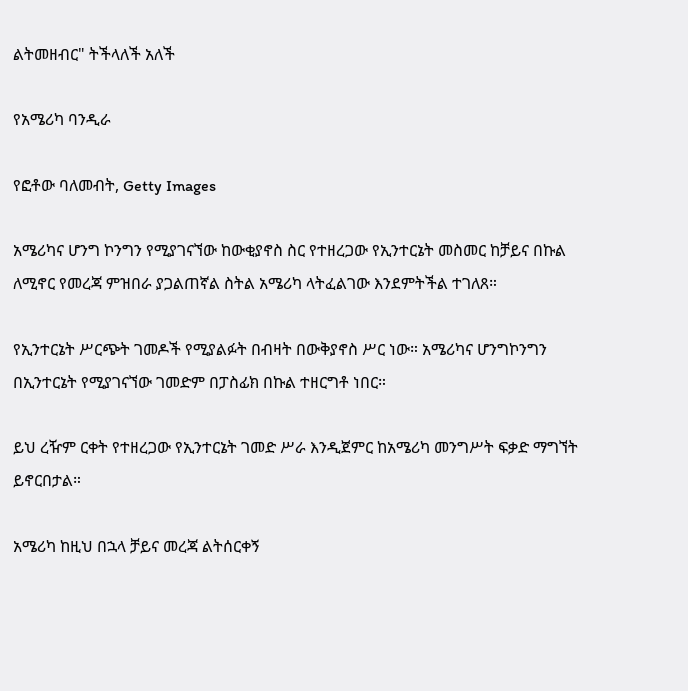ልትመዘብር" ትችላለች አለች

የአሜሪካ ባንዲራ

የፎቶው ባለመብት, Getty Images

አሜሪካና ሆንግ ኮንግን የሚያገናኘው ከውቂያኖስ ስር የተዘረጋው የኢንተርኔት መስመር ከቻይና በኩል ለሚኖር የመረጃ ምዝበራ ያጋልጠኛል ስትል አሜሪካ ላትፈልገው እንደምትችል ተገለጸ።

የኢንተርኔት ሥርጭት ገመዶች የሚያልፉት በብዛት በውቅያኖስ ሥር ነው። አሜሪካና ሆንግኮንግን በኢንተርኔት የሚያገናኘው ገመድም በፓስፊክ በኩል ተዘርግቶ ነበር።

ይህ ረዥም ርቀት የተዘረጋው የኢንተርኔት ገመድ ሥራ እንዲጀምር ከአሜሪካ መንግሥት ፍቃድ ማግኘት ይኖርበታል።

አሜሪካ ከዚህ በኋላ ቻይና መረጃ ልትሰርቀኝ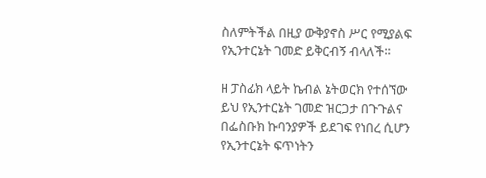ስለምትችል በዚያ ውቅያኖስ ሥር የሚያልፍ የኢንተርኔት ገመድ ይቅርብኝ ብላለች።

ዘ ፓስፊክ ላይት ኬብል ኔትወርክ የተሰኘው ይህ የኢንተርኔት ገመድ ዝርጋታ በጉጉልና በፌስቡክ ኩባንያዎች ይደገፍ የነበረ ሲሆን የኢንተርኔት ፍጥነትን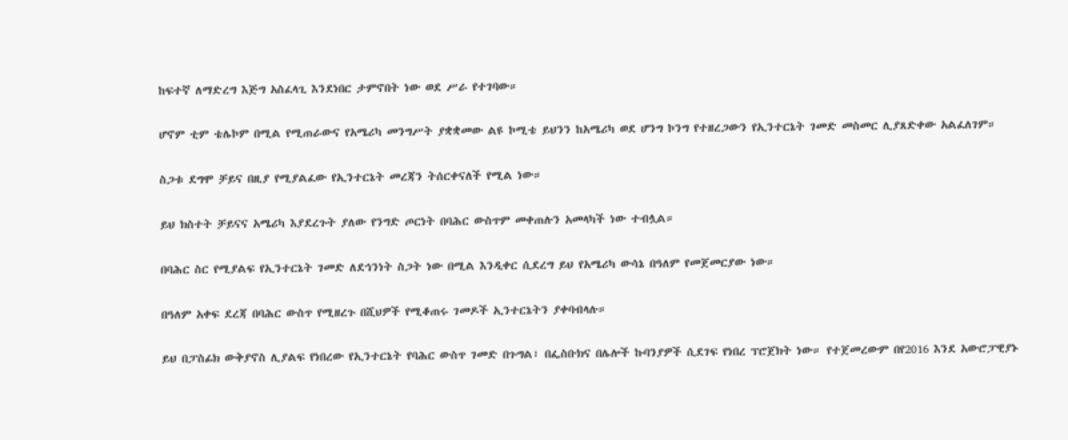ከፍተኛ ለማድረግ እጅግ አስፈላጊ እንደነበር ታምኖበት ነው ወደ ሥራ የተገባው።

ሆኖም ቲም ቴሌኮም በሚል የሚጠራውና የአሜሪካ መንግሥት ያቋቋመው ልዩ ኮሚቴ ይህንን ከአሜሪካ ወደ ሆንግ ኮንግ የተዘረጋውን የኢንተርኔት ገመድ መስመር ሊያጸድቀው አልፈለገም።

ስጋቱ ደግሞ ቻይና በዚያ የሚያልፈው የኢንተርኔት መረጃን ትሰርቀናለች የሚል ነው።

ይህ ክስተት ቻይናና አሜሪካ እያደረጉት ያለው የንግድ ጦርነት በባሕር ውስጥም መቀጠሉን አመላካች ነው ተብሏል።

በባሕር ስር የሚያልፍ የኢንተርኔት ገመድ ለደኅንነት ስጋት ነው በሚል እንዲቀር ሲደረግ ይህ የአሜሪካ ውሳኔ በዓለም የመጀመርያው ነው።

በዓለም አቀፍ ደረጃ በባሕር ውስጥ የሚዘረጉ በሺህዎች የሚቆጠሩ ገመዶች ኢንተርኔትን ያቀባብላሉ።

ይህ በፓስፊክ ውቅያኖስ ሊያልፍ የነበረው የኢንተርኔት የባሕር ውስጥ ገመድ በጉግል፣ በፌስቡክና በሌሎች ኩባንያዎች ሲደገፍ የነበረ ፕሮጀክት ነው። የተጀመረውም በየ2016 እንደ አውሮፓዊያኑ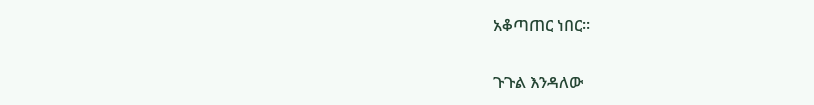አቆጣጠር ነበር።

ጉጉል እንዳለው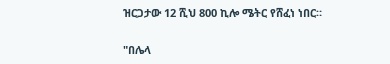ዝርጋታው 12 ሺህ 800 ኪሎ ሜትር የሸፈነ ነበር።

"በሌላ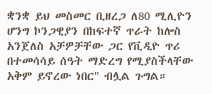ቋንቋ ይህ መስመር ቢዘረጋ ለ80 ሚሊዮን ሆንግ ኮንጋዊያን በከፍተኛ ጥራት ከሎስ አንጀለስ አቻዎቻቸው ጋር የቪዲዮ ጥሪ በተመሳሳይ ሰዓት ማድረግ የሚያስችላቸው አቅም ይኖረው ነበር" ብሏል ጉግል።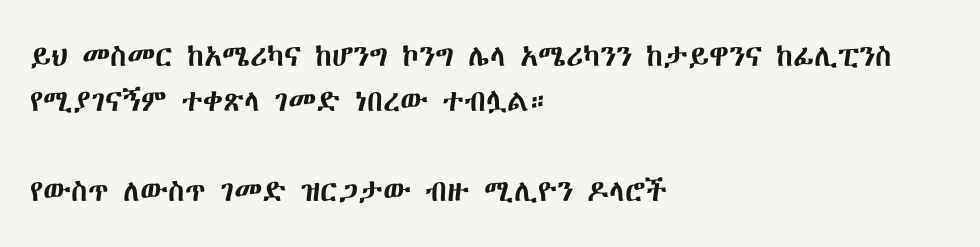ይህ መስመር ከአሜሪካና ከሆንግ ኮንግ ሌላ አሜሪካንን ከታይዋንና ከፊሊፒንስ የሚያገናኝም ተቀጽላ ገመድ ነበረው ተብሏል።

የውስጥ ለውስጥ ገመድ ዝርጋታው ብዙ ሚሊዮን ዶላሮች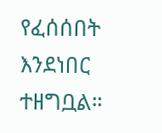የፈሰሰበት እንደነበር ተዘግቧል።